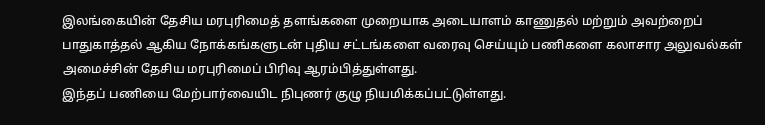இலங்கையின் தேசிய மரபுரிமைத் தளங்களை முறையாக அடையாளம் காணுதல் மற்றும் அவற்றைப் பாதுகாத்தல் ஆகிய நோக்கங்களுடன் புதிய சட்டங்களை வரைவு செய்யும் பணிகளை கலாசார அலுவல்கள் அமைச்சின் தேசிய மரபுரிமைப் பிரிவு ஆரம்பித்துள்ளது.
இந்தப் பணியை மேற்பார்வையிட நிபுணர் குழு நியமிக்கப்பட்டுள்ளது.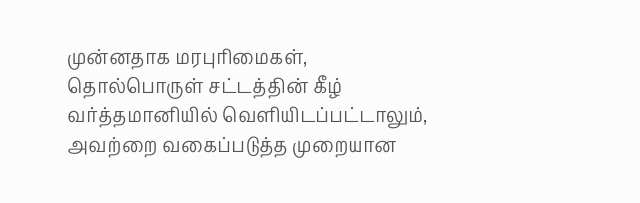முன்னதாக மரபுரிமைகள், தொல்பொருள் சட்டத்தின் கீழ் வர்த்தமானியில் வெளியிடப்பட்டாலும், அவற்றை வகைப்படுத்த முறையான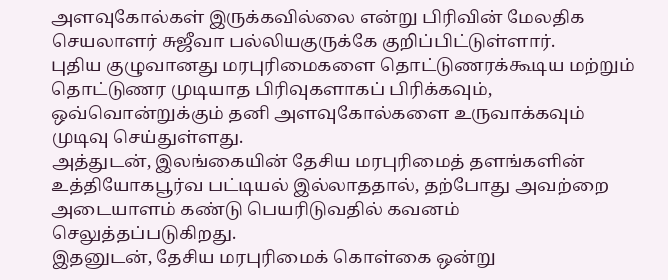அளவுகோல்கள் இருக்கவில்லை என்று பிரிவின் மேலதிக செயலாளர் சுஜீவா பல்லியகுருக்கே குறிப்பிட்டுள்ளார்.
புதிய குழுவானது மரபுரிமைகளை தொட்டுணரக்கூடிய மற்றும் தொட்டுணர முடியாத பிரிவுகளாகப் பிரிக்கவும், ஒவ்வொன்றுக்கும் தனி அளவுகோல்களை உருவாக்கவும் முடிவு செய்துள்ளது.
அத்துடன், இலங்கையின் தேசிய மரபுரிமைத் தளங்களின் உத்தியோகபூர்வ பட்டியல் இல்லாததால், தற்போது அவற்றை அடையாளம் கண்டு பெயரிடுவதில் கவனம் செலுத்தப்படுகிறது.
இதனுடன், தேசிய மரபுரிமைக் கொள்கை ஒன்று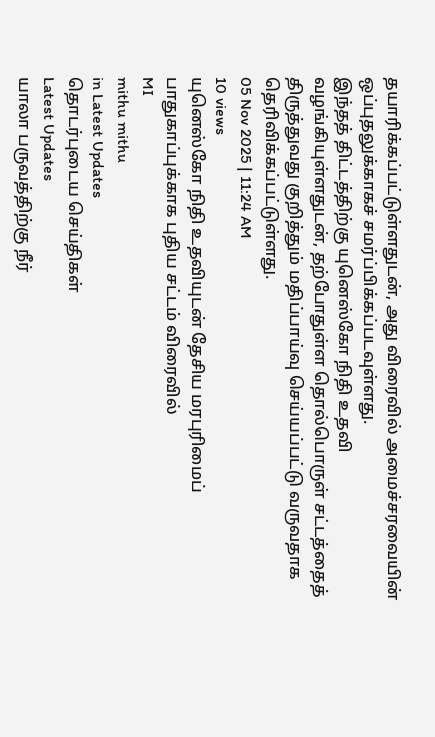தயாரிக்கப்பட்டுள்ளதுடன், அது விரைவில் அமைச்சரவையின் ஒப்புதலுக்காகச் சமர்ப்பிக்கப்படவுள்ளது.
இந்தத் திட்டத்திற்கு யுனெஸ்கோ நிதி உதவி வழங்கியுள்ளதுடன், தற்போதுள்ள தொல்பொருள் சட்டத்தைத் திருத்துவது குறித்தும் மதிப்பாய்வு செய்யப்பட்டு வருவதாக தெரிவிக்கப்பட்டுள்ளது.
05 Nov 2025 | 11:24 AM
10 views
யுனெஸ்கோ நிதி உதவியுடன் தேசிய மரபுரிமைப் பாதுகாப்புக்காக புதிய சட்டம் விரைவில்
MI
mithu mithu
in Latest Updates
தொடர்புடைய செய்திகள்
Latest Updates
யாலா பருவத்திற்கு நீர்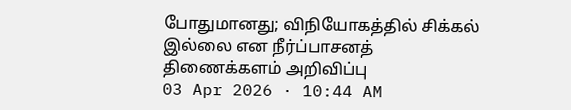போதுமானது; விநியோகத்தில் சிக்கல் இல்லை என நீர்ப்பாசனத் திணைக்களம் அறிவிப்பு
03 Apr 2026 · 10:44 AM